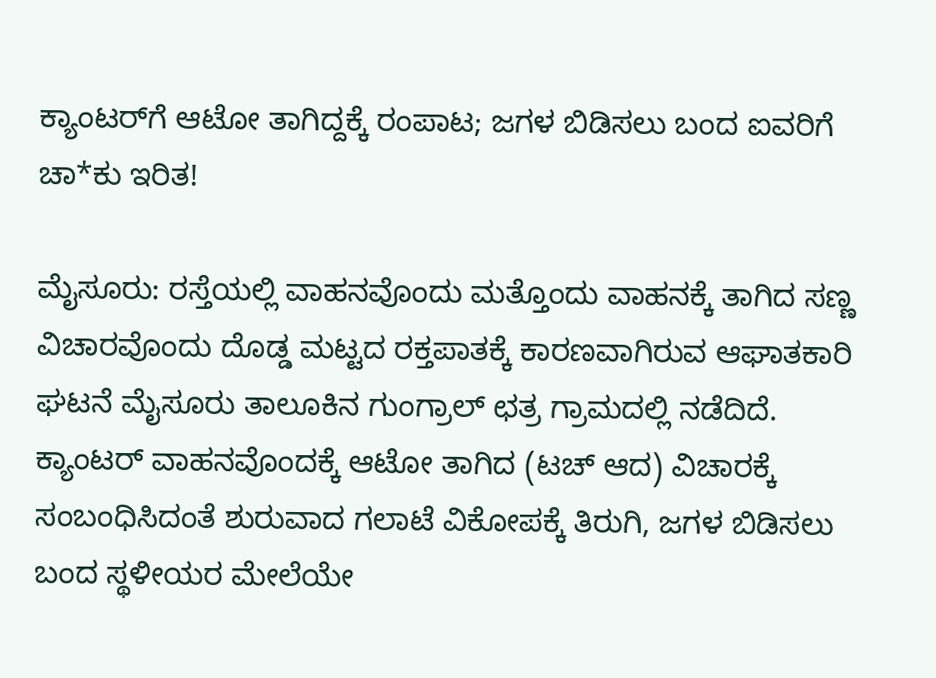ಕ್ಯಾಂಟರ್‌ಗೆ ಆಟೋ ತಾಗಿದ್ದಕ್ಕೆ ರಂಪಾಟ; ಜಗಳ ಬಿಡಿಸಲು ಬಂದ ಐವರಿಗೆ ಚಾ*ಕು ಇರಿತ!

ಮೈಸೂರು: ರಸ್ತೆಯಲ್ಲಿ ವಾಹನವೊಂದು ಮತ್ತೊಂದು ವಾಹನಕ್ಕೆ ತಾಗಿದ ಸಣ್ಣ ವಿಚಾರವೊಂದು ದೊಡ್ಡ ಮಟ್ಟದ ರಕ್ತಪಾತಕ್ಕೆ ಕಾರಣವಾಗಿರುವ ಆಘಾತಕಾರಿ ಘಟನೆ ಮೈಸೂರು ತಾಲೂಕಿನ ಗುಂಗ್ರಾಲ್ ಛತ್ರ ಗ್ರಾಮದಲ್ಲಿ ನಡೆದಿದೆ. ಕ್ಯಾಂಟರ್ ವಾಹನವೊಂದಕ್ಕೆ ಆಟೋ ತಾಗಿದ (ಟಚ್ ಆದ) ವಿಚಾರಕ್ಕೆ ಸಂಬಂಧಿಸಿದಂತೆ ಶುರುವಾದ ಗಲಾಟೆ ವಿಕೋಪಕ್ಕೆ ತಿರುಗಿ, ಜಗಳ ಬಿಡಿಸಲು ಬಂದ ಸ್ಥಳೀಯರ ಮೇಲೆಯೇ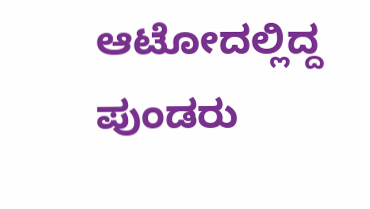ಆಟೋದಲ್ಲಿದ್ದ ಪುಂಡರು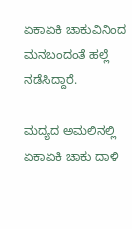ಏಕಾಏಕಿ ಚಾಕುವಿನಿಂದ ಮನಬಂದಂತೆ ಹಲ್ಲೆ ನಡೆಸಿದ್ದಾರೆ.

ಮದ್ಯದ ಅಮಲಿನಲ್ಲಿ ಏಕಾಏಕಿ ಚಾಕು ದಾಳಿ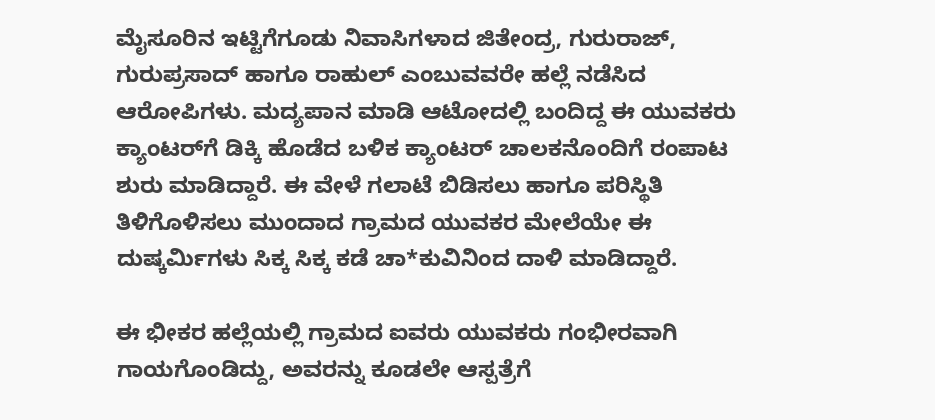ಮೈಸೂರಿನ ಇಟ್ಟಿಗೆಗೂಡು ನಿವಾಸಿಗಳಾದ ಜಿತೇಂದ್ರ, ಗುರುರಾಜ್, ಗುರುಪ್ರಸಾದ್ ಹಾಗೂ ರಾಹುಲ್ ಎಂಬುವವರೇ ಹಲ್ಲೆ ನಡೆಸಿದ ಆರೋಪಿಗಳು. ಮದ್ಯಪಾನ ಮಾಡಿ ಆಟೋದಲ್ಲಿ ಬಂದಿದ್ದ ಈ ಯುವಕರು ಕ್ಯಾಂಟರ್‌ಗೆ ಡಿಕ್ಕಿ ಹೊಡೆದ ಬಳಿಕ ಕ್ಯಾಂಟರ್ ಚಾಲಕನೊಂದಿಗೆ ರಂಪಾಟ ಶುರು ಮಾಡಿದ್ದಾರೆ. ಈ ವೇಳೆ ಗಲಾಟೆ ಬಿಡಿಸಲು ಹಾಗೂ ಪರಿಸ್ಥಿತಿ ತಿಳಿಗೊಳಿಸಲು ಮುಂದಾದ ಗ್ರಾಮದ ಯುವಕರ ಮೇಲೆಯೇ ಈ ದುಷ್ಕರ್ಮಿಗಳು ಸಿಕ್ಕ ಸಿಕ್ಕ ಕಡೆ ಚಾ*ಕುವಿನಿಂದ ದಾಳಿ ಮಾಡಿದ್ದಾರೆ.

ಈ ಭೀಕರ ಹಲ್ಲೆಯಲ್ಲಿ ಗ್ರಾಮದ ಐವರು ಯುವಕರು ಗಂಭೀರವಾಗಿ ಗಾಯಗೊಂಡಿದ್ದು, ಅವರನ್ನು ಕೂಡಲೇ ಆಸ್ಪತ್ರೆಗೆ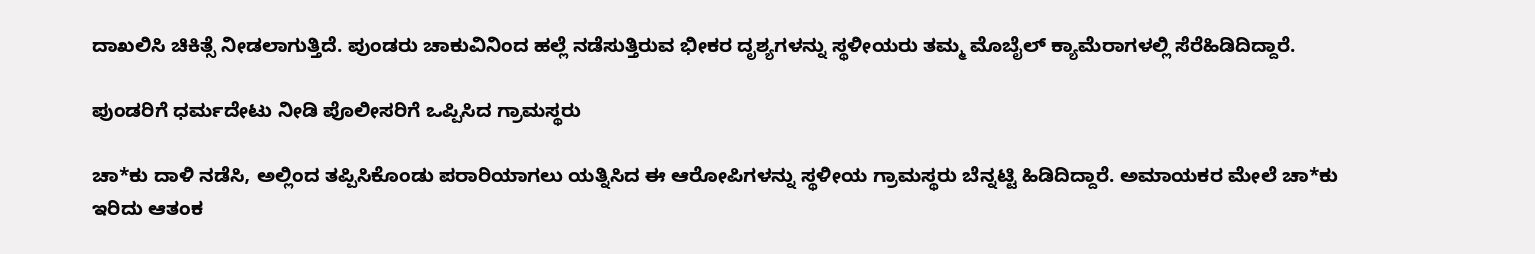ದಾಖಲಿಸಿ ಚಿಕಿತ್ಸೆ ನೀಡಲಾಗುತ್ತಿದೆ. ಪುಂಡರು ಚಾಕುವಿನಿಂದ ಹಲ್ಲೆ ನಡೆಸುತ್ತಿರುವ ಭೀಕರ ದೃಶ್ಯಗಳನ್ನು ಸ್ಥಳೀಯರು ತಮ್ಮ ಮೊಬೈಲ್‌ ಕ್ಯಾಮೆರಾಗಳಲ್ಲಿ ಸೆರೆಹಿಡಿದಿದ್ದಾರೆ.

ಪುಂಡರಿಗೆ ಧರ್ಮದೇಟು ನೀಡಿ ಪೊಲೀಸರಿಗೆ ಒಪ್ಪಿಸಿದ ಗ್ರಾಮಸ್ಥರು

ಚಾ*ಕು ದಾಳಿ ನಡೆಸಿ, ಅಲ್ಲಿಂದ ತಪ್ಪಿಸಿಕೊಂಡು ಪರಾರಿಯಾಗಲು ಯತ್ನಿಸಿದ ಈ ಆರೋಪಿಗಳನ್ನು ಸ್ಥಳೀಯ ಗ್ರಾಮಸ್ಥರು ಬೆನ್ನಟ್ಟಿ ಹಿಡಿದಿದ್ದಾರೆ. ಅಮಾಯಕರ ಮೇಲೆ ಚಾ*ಕು ಇರಿದು ಆತಂಕ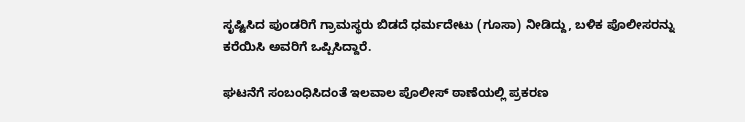ಸೃಷ್ಟಿಸಿದ ಪುಂಡರಿಗೆ ಗ್ರಾಮಸ್ಥರು ಬಿಡದೆ ಧರ್ಮದೇಟು (ಗೂಸಾ) ನೀಡಿದ್ದು, ಬಳಿಕ ಪೊಲೀಸರನ್ನು ಕರೆಯಿಸಿ ಅವರಿಗೆ ಒಪ್ಪಿಸಿದ್ದಾರೆ.

ಘಟನೆಗೆ ಸಂಬಂಧಿಸಿದಂತೆ ಇಲವಾಲ ಪೊಲೀಸ್ ಠಾಣೆಯಲ್ಲಿ ಪ್ರಕರಣ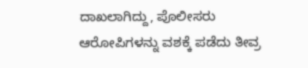ದಾಖಲಾಗಿದ್ದು, ಪೊಲೀಸರು ಆರೋಪಿಗಳನ್ನು ವಶಕ್ಕೆ ಪಡೆದು ತೀವ್ರ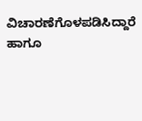ವಿಚಾರಣೆಗೊಳಪಡಿಸಿದ್ದಾರೆ ಹಾಗೂ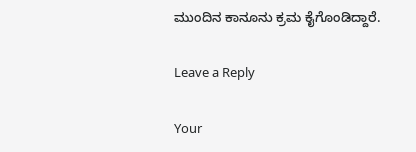ಮುಂದಿನ ಕಾನೂನು ಕ್ರಮ ಕೈಗೊಂಡಿದ್ದಾರೆ.

Leave a Reply

Your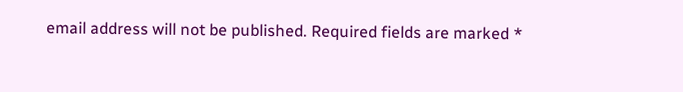email address will not be published. Required fields are marked *